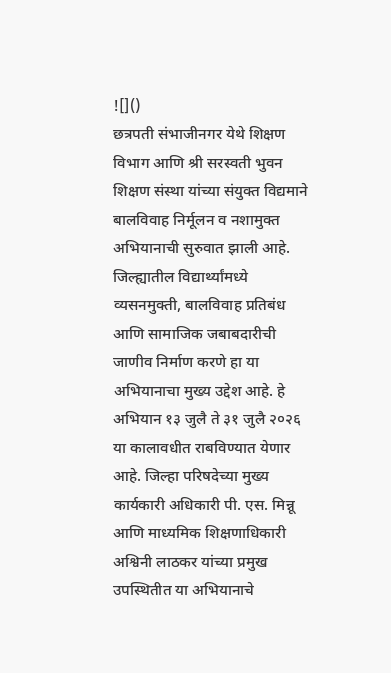![]()
छत्रपती संभाजीनगर येथे शिक्षण विभाग आणि श्री सरस्वती भुवन शिक्षण संस्था यांच्या संयुक्त विद्यमाने बालविवाह निर्मूलन व नशामुक्त अभियानाची सुरुवात झाली आहे. जिल्ह्यातील विद्यार्थ्यांमध्ये व्यसनमुक्ती, बालविवाह प्रतिबंध आणि सामाजिक जबाबदारीची जाणीव निर्माण करणे हा या अभियानाचा मुख्य उद्देश आहे. हे अभियान १३ जुलै ते ३१ जुलै २०२६ या कालावधीत राबविण्यात येणार आहे. जिल्हा परिषदेच्या मुख्य कार्यकारी अधिकारी पी. एस. मिन्नू आणि माध्यमिक शिक्षणाधिकारी अश्विनी लाठकर यांच्या प्रमुख उपस्थितीत या अभियानाचे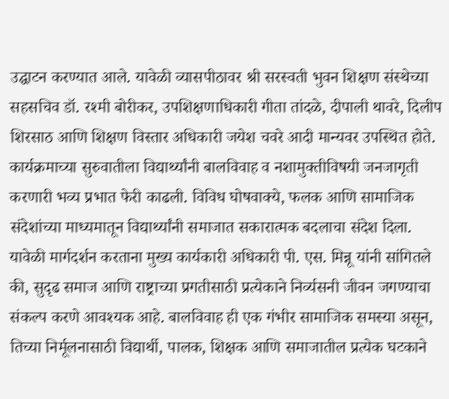उद्घाटन करण्यात आले. यावेळी व्यासपीठावर श्री सरस्वती भुवन शिक्षण संस्थेच्या सहसचिव डॉ. रश्मी बोरीकर, उपशिक्षणाधिकारी गीता तांदळे, दीपाली थावरे, दिलीप शिरसाठ आणि शिक्षण विस्तार अधिकारी जयेश चवरे आदी मान्यवर उपस्थित होते. कार्यक्रमाच्या सुरुवातीला विद्यार्थ्यांनी बालविवाह व नशामुक्तीविषयी जनजागृती करणारी भव्य प्रभात फेरी काढली. विविध घोषवाक्ये, फलक आणि सामाजिक संदेशांच्या माध्यमातून विद्यार्थ्यांनी समाजात सकारात्मक बदलाचा संदेश दिला. यावेळी मार्गदर्शन करताना मुख्य कार्यकारी अधिकारी पी. एस. मिन्नू यांनी सांगितले की, सुदृढ समाज आणि राष्ट्राच्या प्रगतीसाठी प्रत्येकाने निर्व्यसनी जीवन जगण्याचा संकल्प करणे आवश्यक आहे. बालविवाह ही एक गंभीर सामाजिक समस्या असून, तिच्या निर्मूलनासाठी विद्यार्थी, पालक, शिक्षक आणि समाजातील प्रत्येक घटकाने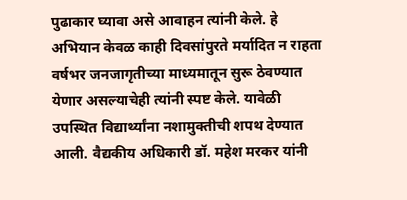पुढाकार घ्यावा असे आवाहन त्यांनी केले. हे अभियान केवळ काही दिवसांपुरते मर्यादित न राहता वर्षभर जनजागृतीच्या माध्यमातून सुरू ठेवण्यात येणार असल्याचेही त्यांनी स्पष्ट केले. यावेळी उपस्थित विद्यार्थ्यांना नशामुक्तीची शपथ देण्यात आली. वैद्यकीय अधिकारी डॉ. महेश मरकर यांनी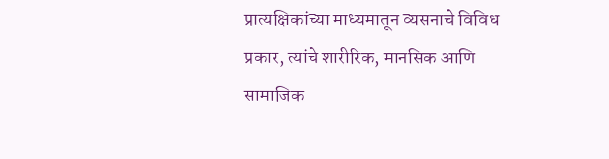प्रात्यक्षिकांच्या माध्यमातून व्यसनाचे विविध प्रकार, त्यांचे शारीरिक, मानसिक आणि सामाजिक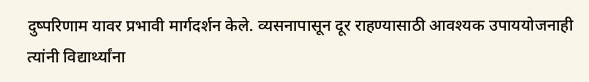दुष्परिणाम यावर प्रभावी मार्गदर्शन केले. व्यसनापासून दूर राहण्यासाठी आवश्यक उपाययोजनाही त्यांनी विद्यार्थ्यांना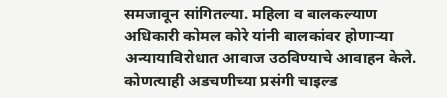समजावून सांगितल्या. महिला व बालकल्याण अधिकारी कोमल कोरे यांनी बालकांवर होणाऱ्या अन्यायाविरोधात आवाज उठविण्याचे आवाहन केले. कोणत्याही अडचणीच्या प्रसंगी चाइल्ड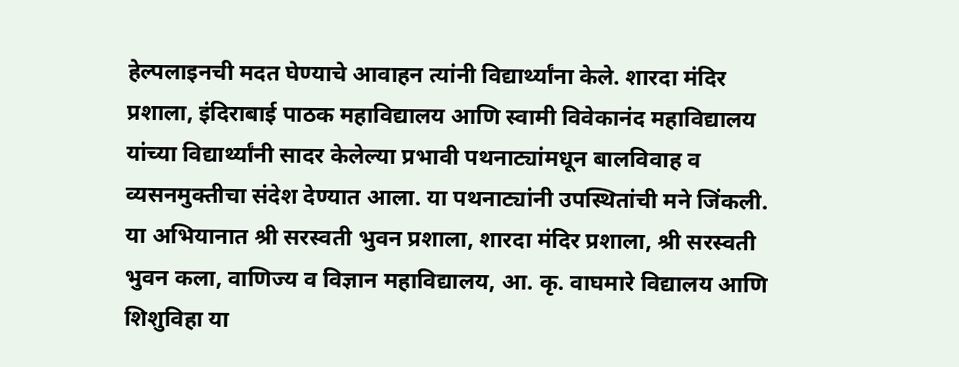हेल्पलाइनची मदत घेण्याचे आवाहन त्यांनी विद्यार्थ्यांना केले. शारदा मंदिर प्रशाला, इंदिराबाई पाठक महाविद्यालय आणि स्वामी विवेकानंद महाविद्यालय यांच्या विद्यार्थ्यांनी सादर केलेल्या प्रभावी पथनाट्यांमधून बालविवाह व व्यसनमुक्तीचा संदेश देण्यात आला. या पथनाट्यांनी उपस्थितांची मने जिंकली. या अभियानात श्री सरस्वती भुवन प्रशाला, शारदा मंदिर प्रशाला, श्री सरस्वती भुवन कला, वाणिज्य व विज्ञान महाविद्यालय, आ. कृ. वाघमारे विद्यालय आणि शिशुविहा या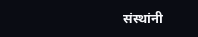संस्थांनी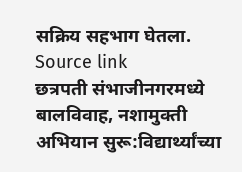सक्रिय सहभाग घेतला.
Source link
छत्रपती संभाजीनगरमध्ये बालविवाह, नशामुक्ती अभियान सुरू:विद्यार्थ्यांच्या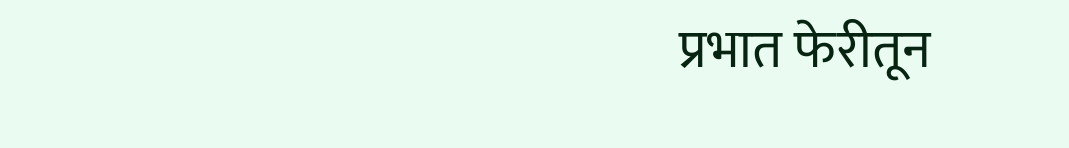प्रभात फेरीतून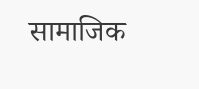सामाजिक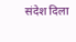संदेश दिला